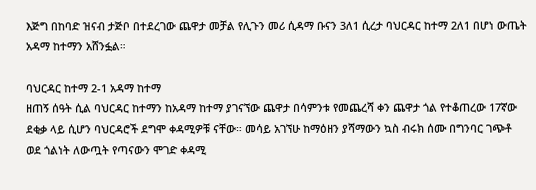እጅግ በከባድ ዝናብ ታጅቦ በተደረገው ጨዋታ መቻል የሊጉን መሪ ሲዳማ ቡናን 3ለ1 ሲረታ ባህርዳር ከተማ 2ለ1 በሆነ ውጤት አዳማ ከተማን አሸንፏል።

ባህርዳር ከተማ 2-1 አዳማ ከተማ
ዘጠኝ ሰዓት ሲል ባህርዳር ከተማን ከአዳማ ከተማ ያገናኘው ጨዋታ በሳምንቱ የመጨረሻ ቀን ጨዋታ ጎል የተቆጠረው 17ኛው ደቂቃ ላይ ሲሆን ባህርዳሮች ደግሞ ቀዳሚዎቹ ናቸው። መሳይ አገኘሁ ከማዕዘን ያሻማውን ኳስ ብሩክ ሰሙ በግንባር ገጭቶ ወደ ጎልነት ለውጧት የጣናውን ሞገድ ቀዳሚ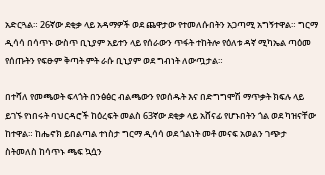አድርጓል። 26ኛው ደቂቃ ላይ አዳማዎች ወደ ጨዋታው የተመለሱበትን አጋጣሚ አግኝተዋል። ግርማ ዲሳሳ በሳጥኑ ውስጥ ቢኒያም አይተን ላይ የሰራውን ጥፋት ተከትሎ የዕለቱ ዳኛ ሚካኤል ጣዕመ የሰጡትን የፍፁም ቅጣት ምት ራሱ ቢኒያም ወደ ግብነት ለውጧታል።

በተሻለ የመጫወት ፍላጎት በንፅፅር ብልጫውን የወሰዱት እና በድግግሞሽ ማጥቃት ክፍሉ ላይ ይገኙ የነበሩት ባህርዳሮች ከዕረፍት መልስ 63ኛው ደቂቃ ላይ አሸናፊ የሆኑበትን ጎል ወደ ካዝናቸው ከተዋል። ከሔኖክ ይበልጣል ተነስታ ግርማ ዲሳሳ ወደ ጎልነት መቶ መናፍ አወልን ገጭታ ስትመለስ ከሳጥኑ ጫፍ ኳሷን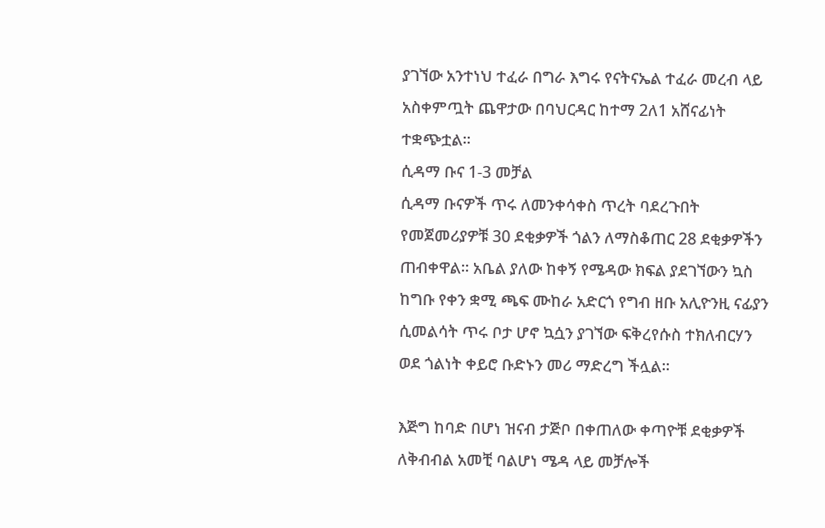ያገኘው አንተነህ ተፈራ በግራ እግሩ የናትናኤል ተፈራ መረብ ላይ አስቀምጧት ጨዋታው በባህርዳር ከተማ 2ለ1 አሸናፊነት ተቋጭቷል።
ሲዳማ ቡና 1-3 መቻል
ሲዳማ ቡናዎች ጥሩ ለመንቀሳቀስ ጥረት ባደረጉበት የመጀመሪያዎቹ 30 ደቂቃዎች ጎልን ለማስቆጠር 28 ደቂቃዎችን ጠብቀዋል። አቤል ያለው ከቀኝ የሜዳው ክፍል ያደገኘውን ኳስ ከግቡ የቀን ቋሚ ጫፍ ሙከራ አድርጎ የግብ ዘቡ አሊዮንዚ ናፊያን ሲመልሳት ጥሩ ቦታ ሆኖ ኳሷን ያገኘው ፍቅረየሱስ ተክለብርሃን ወደ ጎልነት ቀይሮ ቡድኑን መሪ ማድረግ ችሏል።

እጅግ ከባድ በሆነ ዝናብ ታጅቦ በቀጠለው ቀጣዮቹ ደቂቃዎች ለቅብብል አመቺ ባልሆነ ሜዳ ላይ መቻሎች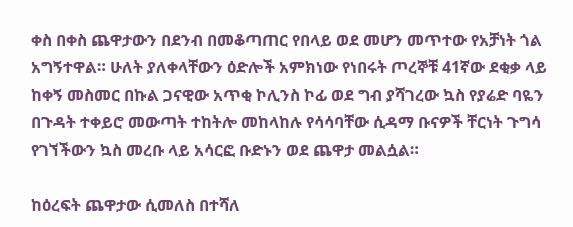ቀስ በቀስ ጨዋታውን በደንብ በመቆጣጠር የበላይ ወደ መሆን መጥተው የአቻነት ጎል አግኝተዋል። ሁለት ያለቀላቸውን ዕድሎች አምክነው የነበሩት ጦረኞቹ 41ኛው ደቂቃ ላይ ከቀኝ መስመር በኩል ጋናዊው አጥቂ ኮሊንስ ኮፊ ወደ ግብ ያሻገረው ኳስ የያሬድ ባዬን በጉዳት ተቀይሮ መውጣት ተከትሎ መከላከሉ የሳሳባቸው ሲዳማ ቡናዎች ቸርነት ጉግሳ የገኘችውን ኳስ መረቡ ላይ አሳርፎ ቡድኑን ወደ ጨዋታ መልሷል።

ከዕረፍት ጨዋታው ሲመለስ በተሻለ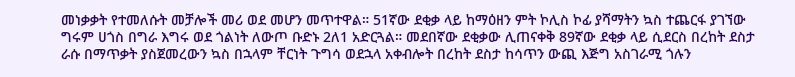መነቃቃት የተመለሱት መቻሎች መሪ ወደ መሆን መጥተዋል። 51ኛው ደቂቃ ላይ ከማዕዘን ምት ኮሊስ ኮፊ ያሻማትን ኳስ ተጨርፋ ያገኘው ግሩም ሀጎስ በግራ እግሩ ወደ ጎልነት ለውጦ ቡድኑ 2ለ1 አድርጓል። መደበኛው ደቂቃው ሊጠናቀቅ 89ኛው ደቂቃ ላይ ሲደርስ በረከት ደስታ ራሱ በማጥቃት ያስጀመረውን ኳስ በኋላም ቸርነት ጉግሳ ወደኋላ አቀብሎት በረከት ደስታ ከሳጥን ውጪ እጅግ አስገራሚ ጎሉን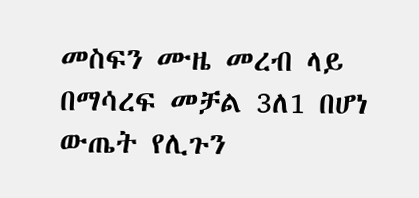መስፍን ሙዜ መረብ ላይ በማሳረፍ መቻል 3ለ1 በሆነ ውጤት የሊጉን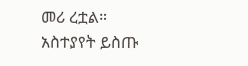መሪ ረቷል።
አስተያየት ይስጡ